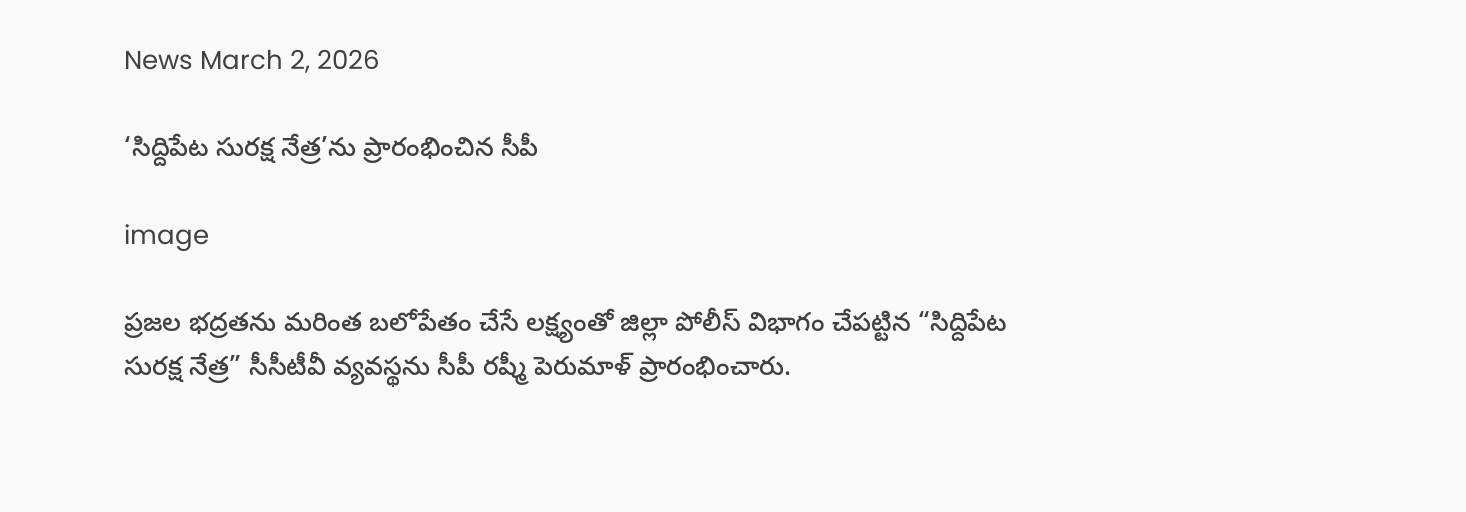News March 2, 2026

‘సిద్దిపేట సురక్ష నేత్ర’ను ప్రారంభించిన సీపీ

image

ప్రజల భద్రతను మరింత బలోపేతం చేసే లక్ష్యంతో జిల్లా పోలీస్ విభాగం చేపట్టిన “సిద్దిపేట సురక్ష నేత్ర” సీసీటీవీ వ్యవస్థను సీపీ రష్మీ పెరుమాళ్ ప్రారంభించారు.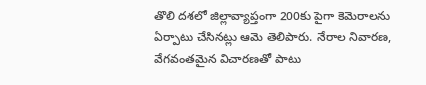తొలి దశలో జిల్లావ్యాప్తంగా 200కు పైగా కెమెరాలను ఏర్పాటు చేసినట్లు ఆమె తెలిపారు. నేరాల నివారణ, వేగవంతమైన విచారణతో పాటు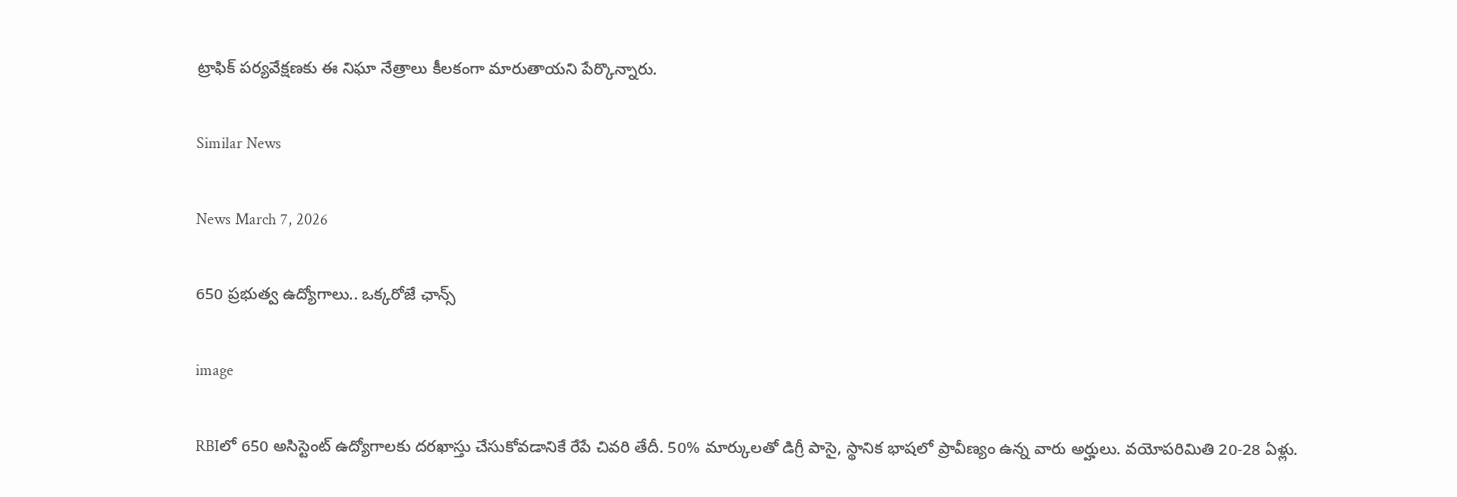ట్రాఫిక్ పర్యవేక్షణకు ఈ నిఘా నేత్రాలు కీలకంగా మారుతాయని పేర్కొన్నారు.

Similar News

News March 7, 2026

650 ప్రభుత్వ ఉద్యోగాలు.. ఒక్కరోజే ఛాన్స్

image

RBIలో 650 అసిస్టెంట్ ఉద్యోగాలకు దరఖాస్తు చేసుకోవడానికే రేపే చివరి తేదీ. 50% మార్కులతో డిగ్రీ పాసై, స్థానిక భాషలో ప్రావీణ్యం ఉన్న వారు అర్హులు. వయోపరిమితి 20-28 ఏళ్లు.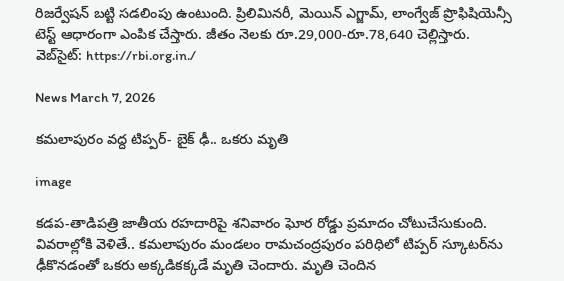రిజర్వేషన్ బట్టి సడలింపు ఉంటుంది. ప్రిలిమినరీ, మెయిన్ ఎగ్జామ్, లాంగ్వేజ్ ప్రొఫిషియెన్సీ టెస్ట్ ఆధారంగా ఎంపిక చేస్తారు. జీతం నెలకు రూ.29,000-రూ.78,640 చెల్లిస్తారు.
వెబ్‌సైట్: https://rbi.org.in./

News March 7, 2026

కమలాపురం వద్ద టిప్పర్- బైక్ ఢీ.. ఒకరు మృతి

image

కడప-తాడిపత్రి జాతీయ రహదారిపై శనివారం ఘోర రోడ్డు ప్రమాదం చోటుచేసుకుంది. వివరాల్లోకి వెళితే.. కమలాపురం మండలం రామచంద్రపురం పరిధిలో టిప్పర్ స్కూటర్‌ను ఢీకొనడంతో ఒకరు అక్కడికక్కడే మృతి చెందారు. మృతి చెందిన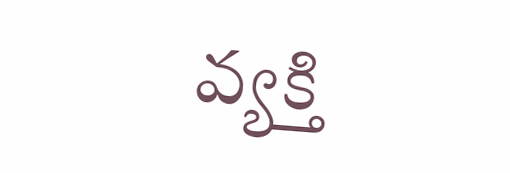వ్యక్తి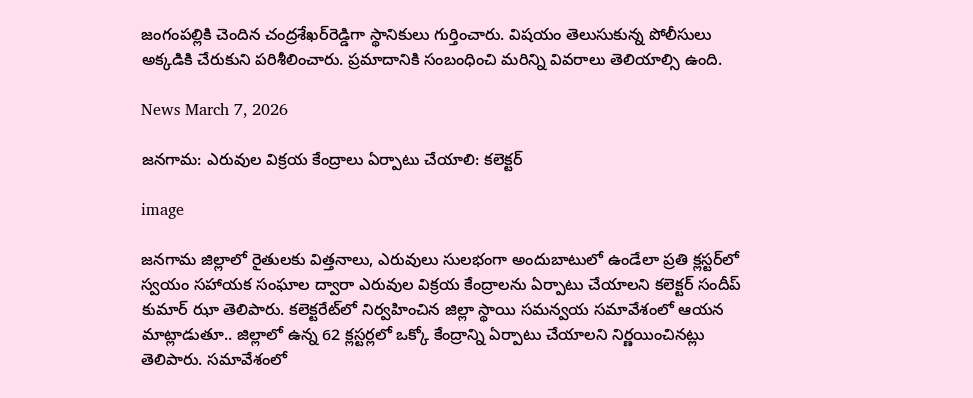జంగంపల్లికి చెందిన చంద్రశేఖర్‌రెడ్డిగా స్థానికులు గుర్తించారు. విషయం తెలుసుకున్న పోలీసులు అక్కడికి చేరుకుని పరిశీలించారు. ప్రమాదానికి సంబంధించి మరిన్ని వివరాలు తెలియాల్సి ఉంది.

News March 7, 2026

జనగామ: ఎరువుల విక్రయ కేంద్రాలు ఏర్పాటు చేయాలి: కలెక్టర్

image

జనగామ జిల్లాలో రైతులకు విత్తనాలు, ఎరువులు సులభంగా అందుబాటులో ఉండేలా ప్రతి క్లస్టర్‌లో స్వయం సహాయక సంఘాల ద్వారా ఎరువుల విక్రయ కేంద్రాలను ఏర్పాటు చేయాలని కలెక్టర్ సందీప్ కుమార్ ఝా తెలిపారు. కలెక్టరేట్‌లో నిర్వహించిన జిల్లా స్థాయి సమన్వయ సమావేశంలో ఆయన మాట్లాడుతూ.. జిల్లాలో ఉన్న 62 క్లస్టర్లలో ఒక్కో కేంద్రాన్ని ఏర్పాటు చేయాలని నిర్ణయించినట్లు తెలిపారు. సమావేశంలో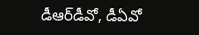డీఆర్‌డీవో, డీఏవో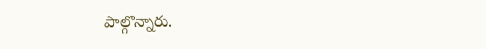పాల్గొన్నారు.